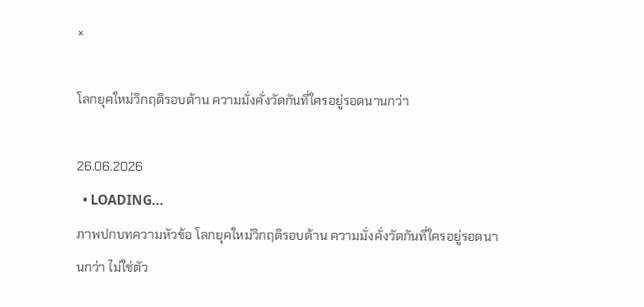×

โลกยุคใหม่วิกฤติรอบด้าน ความมั่งคั่งวัดกันที่ใครอยู่รอดนานกว่า

26.06.2026
  • LOADING...
ภาพปกบทความหัวข้อ โลกยุคใหม่วิกฤติรอบด้าน ความมั่งคั่งวัดกันที่ใครอยู่รอดนานกว่า ไม่ใช่ตัว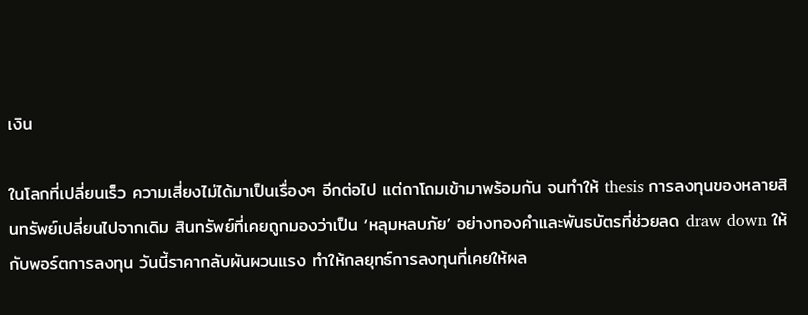เงิน

ในโลกที่เปลี่ยนเร็ว ความเสี่ยงไม่ได้มาเป็นเรื่องๆ อีกต่อไป แต่ถาโถมเข้ามาพร้อมกัน จนทำให้ thesis การลงทุนของหลายสินทรัพย์เปลี่ยนไปจากเดิม สินทรัพย์ที่เคยถูกมองว่าเป็น ‘หลุมหลบภัย’ อย่างทองคำและพันธบัตรที่ช่วยลด draw down ให้กับพอร์ตการลงทุน วันนี้ราคากลับผันผวนแรง ทำให้กลยุทธ์การลงทุนที่เคยให้ผล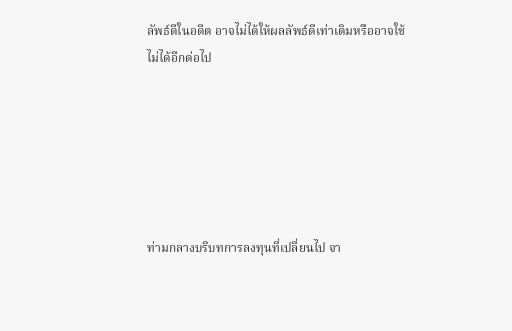ลัพธ์ดีในอดีต อาจไม่ได้ให้ผลลัพธ์ดีเท่าเดิมหรืออาจใช้ไม่ได้อีกต่อไป






ท่ามกลางบริบทการลงทุนที่เปลี่ยนไป จา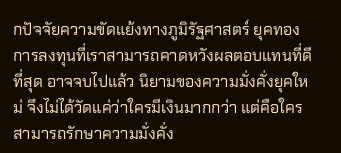กปัจจัยความขัดแย้งทางภูมิรัฐศาสตร์ ยุคทองการลงทุนที่เราสามารถคาดหวังผลตอบแทนที่ดีที่สุด อาจจบไปแล้ว นิยามของความมั่งคั่งยุคใหม่ จึงไม่ได้วัดแค่ว่าใครมีเงินมากกว่า แต่คือใครสามารถรักษาความมั่งคั่ง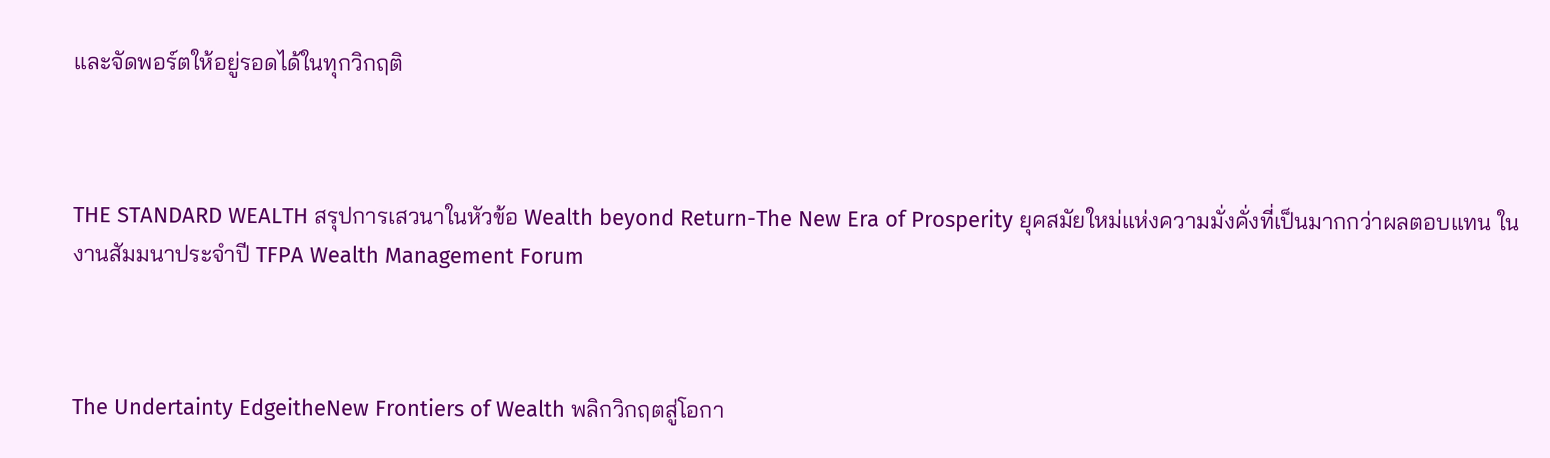และจัดพอร์ตให้อยู่รอดได้ในทุกวิกฤติ



THE STANDARD WEALTH สรุปการเสวนาในหัวข้อ Wealth beyond Return-The New Era of Prosperity ยุคสมัยใหม่แห่งความมั่งคั่งที่เป็นมากกว่าผลตอบแทน ในงานสัมมนาประจำปี TFPA Wealth Management Forum



The Undertainty EdgeitheNew Frontiers of Wealth พลิกวิกฤตสู่โอกา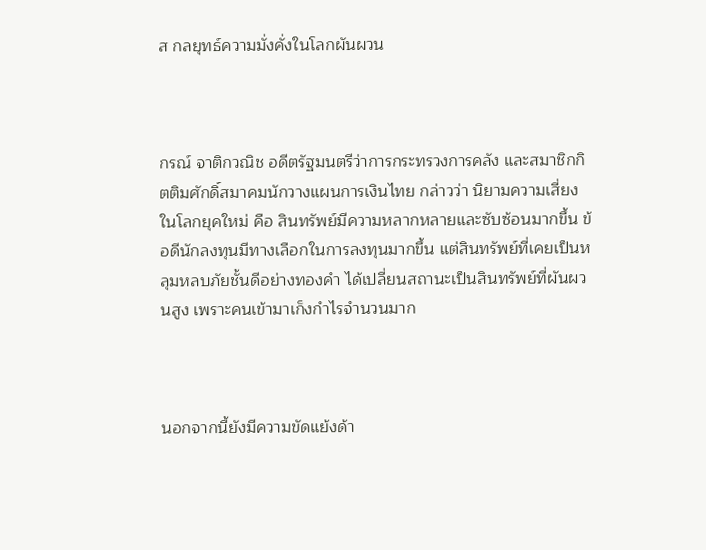ส กลยุทธ์ความมั่งคั่งในโลกผันผวน



กรณ์ จาติกวณิช อดีตรัฐมนตรีว่าการกระทรวงการคลัง และสมาชิกกิตติมศักดิ์สมาคมนักวางแผนการเงินไทย กล่าวว่า นิยามความเสี่ยงในโลกยุคใหม่ คือ สินทรัพย์มีความหลากหลายและซับซ้อนมากขึ้น ข้อดีนักลงทุนมีทางเลือกในการลงทุนมากขึ้น แต่สินทรัพย์ที่เคยเป็นหลุมหลบภัยชั้นดีอย่างทองคำ ได้เปลี่ยนสถานะเป็นสินทรัพย์ที่ผันผวนสูง เพราะคนเข้ามาเก็งกำไรจำนวนมาก



นอกจากนี้ยังมีความขัดแย้งด้า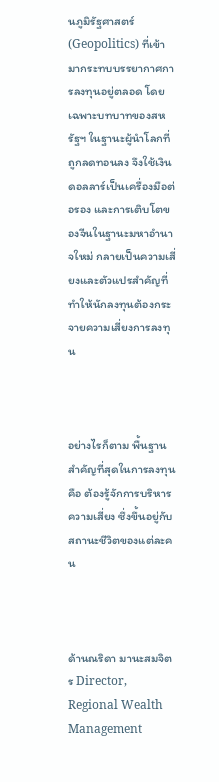นภูมิรัฐศาสตร์ (Geopolitics) ที่เข้ามากระทบบรรยากาศการลงทุนอยู่ตลอด โดยเฉพาะบทบาทของสหรัฐฯ ในฐานะผู้นำโลกที่ถูกลดทอนลง จึงใช้เงินดอลลาร์เป็นเครื่องมือต่อรอง และการเติบโตของจีนในฐานะมหาอำนาจใหม่ กลายเป็นความเสี่ยงและตัวแปรสำคัญที่ทำให้นักลงทุนต้องกระจายความเสี่ยงการลงทุน



อย่างไรก็ตาม พื้นฐานสำคัญที่สุดในการลงทุนคือ ต้องรู้จักการบริหารความเสี่ยง ซึ่งขึ้นอยู่กับสถานะชีวิตของแต่ละคน



ด้านณริดา มานะสมจิตร Director, Regional Wealth Management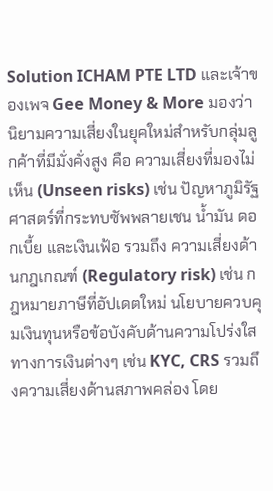Solution ICHAM PTE LTD และเจ้าของเพจ Gee Money & More มองว่า นิยามความเสี่ยงในยุคใหม่สำหรับกลุ่มลูกค้าที่มีมั่งคั่งสูง คือ ความเสี่ยงที่มองไม่เห็น (Unseen risks) เช่น ปัญหาภูมิรัฐศาสตร์ที่กระทบซัพพลายเชน น้ำมัน ดอกเบี้ย และเงินเฟ้อ รวมถึง ความเสี่ยงด้านกฎเกณฑ์ (Regulatory risk) เช่น กฎหมายภาษีที่อัปเดตใหม่ นโยบายควบคุมเงินทุนหรือข้อบังคับด้านความโปร่งใสทางการเงินต่างๆ เช่น KYC, CRS รวมถึงความเสี่ยงด้านสภาพคล่อง โดย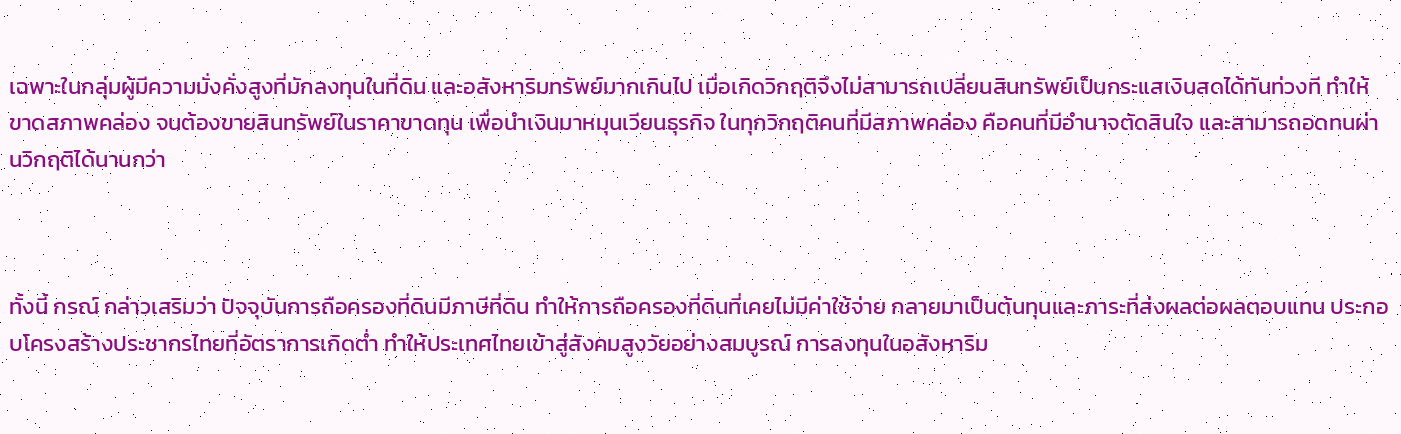เฉพาะในกลุ่มผู้มีความมั่งคั่งสูงที่มักลงทุนในที่ดิน และอสังหาริมทรัพย์มากเกินไป เมื่อเกิดวิกฤติจึงไม่สามารถเปลี่ยนสินทรัพย์เป็นกระแสเงินสดได้ทันท่วงที ทำให้ขาดสภาพคล่อง จนต้องขายสินทรัพย์ในราคาขาดทุน เพื่อนำเงินมาหมุนเวียนธุรกิจ ในทุกวิกฤติคนที่มีสภาพคล่อง คือคนที่มีอำนาจตัดสินใจ และสามารถอดทนผ่านวิกฤติได้นานกว่า



ทั้งนี้ กรณ์ กล่าวเสริมว่า ปัจจุบันการถือครองที่ดินมีภาษีที่ดิน ทำให้การถือครองที่ดินที่เคยไม่มีค่าใช้จ่าย กลายมาเป็นต้นทุนและภาระที่ส่งผลต่อผลตอบแทน ประกอบโครงสร้างประชากรไทยที่อัตราการเกิดต่ำ ทำให้ประเทศไทยเข้าสู่สังคมสูงวัยอย่างสมบูรณ์ การลงทุนในอสังหาริม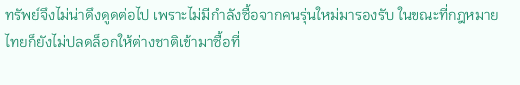ทรัพย์จึงไม่น่าดึงดูดต่อไป เพราะไม่มีกำลังซื้อจากคนรุ่นใหม่มารองรับ ในขณะที่กฎหมายไทยก็ยังไม่ปลดล็อกให้ต่างชาติเข้ามาซื้อที่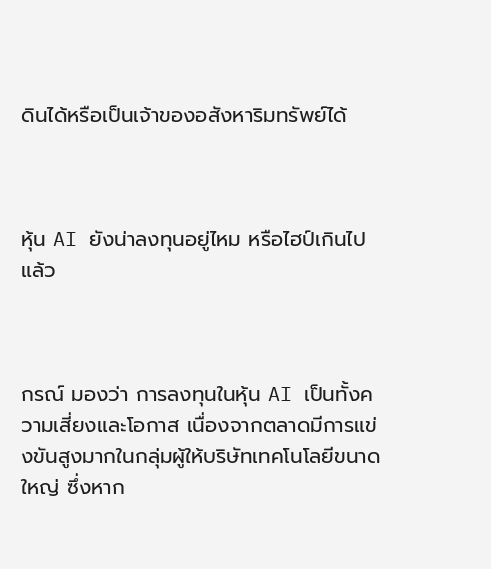ดินได้หรือเป็นเจ้าของอสังหาริมทรัพย์ได้



หุ้น AI ยังน่าลงทุนอยู่ไหม หรือไฮป์เกินไปแล้ว



กรณ์ มองว่า การลงทุนในหุ้น AI เป็นทั้งความเสี่ยงและโอกาส เนื่องจากตลาดมีการแข่งขันสูงมากในกลุ่มผู้ให้บริษัทเทคโนโลยีขนาดใหญ่ ซึ่งหาก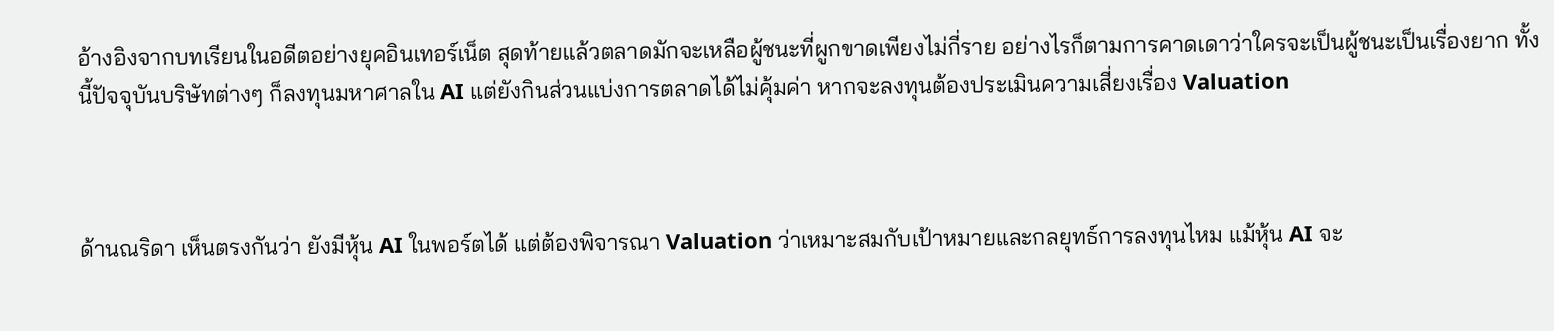อ้างอิงจากบทเรียนในอดีตอย่างยุคอินเทอร์เน็ต สุดท้ายแล้วตลาดมักจะเหลือผู้ชนะที่ผูกขาดเพียงไม่กี่ราย อย่างไรก็ตามการคาดเดาว่าใครจะเป็นผู้ชนะเป็นเรื่องยาก ทั้งนี้ปัจจุบันบริษัทต่างๆ ก็ลงทุนมหาศาลใน AI แต่ยังกินส่วนแบ่งการตลาดได้ไม่คุ้มค่า หากจะลงทุนต้องประเมินความเสี่ยงเรื่อง Valuation



ด้านณริดา เห็นตรงกันว่า ยังมีหุ้น AI ในพอร์ตได้ แต่ต้องพิจารณา Valuation ว่าเหมาะสมกับเป้าหมายและกลยุทธ์การลงทุนไหม แม้หุ้น AI จะ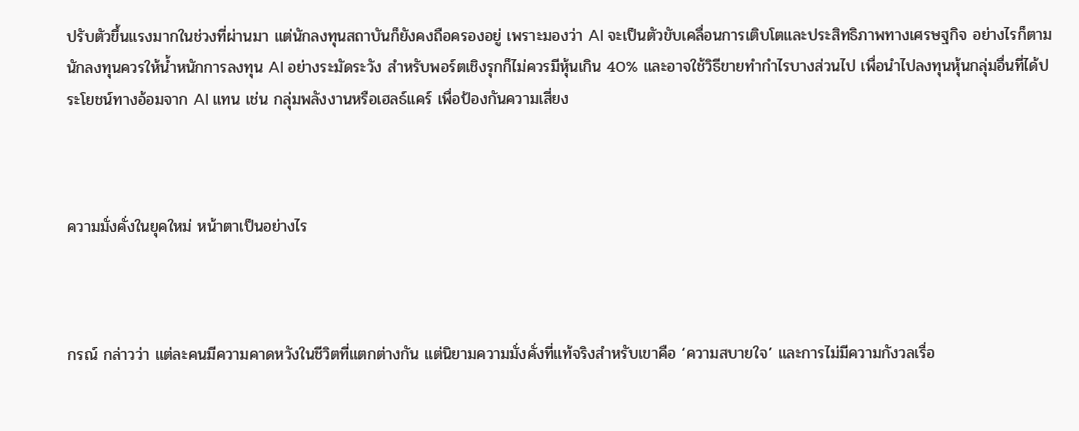ปรับตัวขึ้นแรงมากในช่วงที่ผ่านมา แต่นักลงทุนสถาบันก็ยังคงถือครองอยู่ เพราะมองว่า AI จะเป็นตัวขับเคลื่อนการเติบโตและประสิทธิภาพทางเศรษฐกิจ อย่างไรก็ตาม นักลงทุนควรให้น้ำหนักการลงทุน AI อย่างระมัดระวัง สำหรับพอร์ตเชิงรุกก็ไม่ควรมีหุ้นเกิน 40% และอาจใช้วิธีขายทำกำไรบางส่วนไป เพื่อนำไปลงทุนหุ้นกลุ่มอื่นที่ได้ประโยชน์ทางอ้อมจาก AI แทน เช่น กลุ่มพลังงานหรือเฮลธ์แคร์ เพื่อป้องกันความเสี่ยง



ความมั่งคั่งในยุคใหม่ หน้าตาเป็นอย่างไร



กรณ์ กล่าวว่า แต่ละคนมีความคาดหวังในชีวิตที่แตกต่างกัน แต่นิยามความมั่งคั่งที่แท้จริงสำหรับเขาคือ ‘ความสบายใจ’ และการไม่มีความกังวลเรื่อ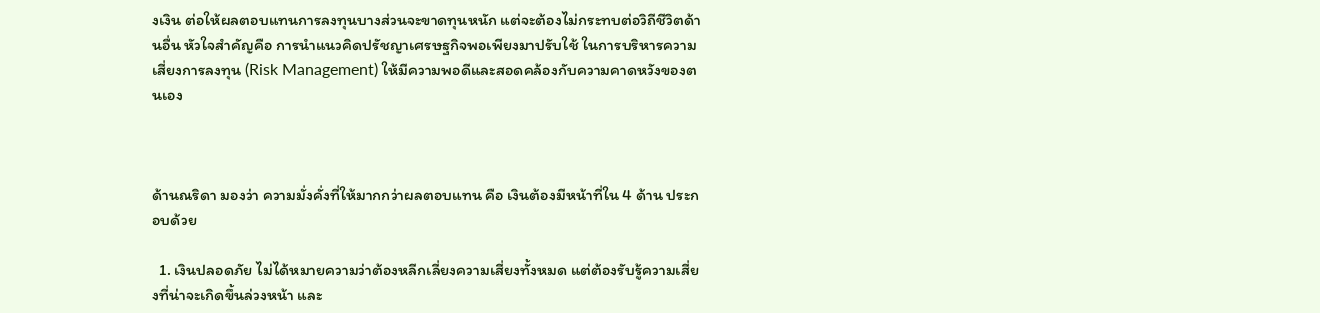งเงิน ต่อให้ผลตอบแทนการลงทุนบางส่วนจะขาดทุนหนัก แต่จะต้องไม่กระทบต่อวิถีชีวิตด้านอื่น หัวใจสำคัญคือ การนำแนวคิดปรัชญาเศรษฐกิจพอเพียงมาปรับใช้ ในการบริหารความเสี่ยงการลงทุน (Risk Management) ให้มีความพอดีและสอดคล้องกับความคาดหวังของตนเอง



ด้านณริดา มองว่า ความมั่งคั่งที่ให้มากกว่าผลตอบแทน คือ เงินต้องมีหน้าที่ใน 4 ด้าน ประกอบด้วย

  1. เงินปลอดภัย ไม่ได้หมายความว่าต้องหลีกเลี่ยงความเสี่ยงทั้งหมด แต่ต้องรับรู้ความเสี่ยงที่น่าจะเกิดขึ้นล่วงหน้า และ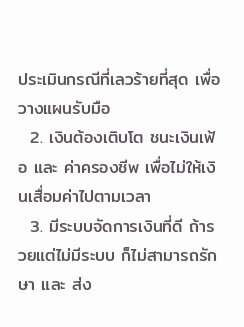ประเมินกรณีที่เลวร้ายที่สุด เพื่อวางแผนรับมือ
  2. เงินต้องเติบโต ชนะเงินเฟ้อ และ ค่าครองชีพ เพื่อไม่ให้เงินเสื่อมค่าไปตามเวลา
  3. มีระบบจัดการเงินที่ดี ถ้ารวยแต่ไม่มีระบบ ก็ไม่สามารถรักษา และ ส่ง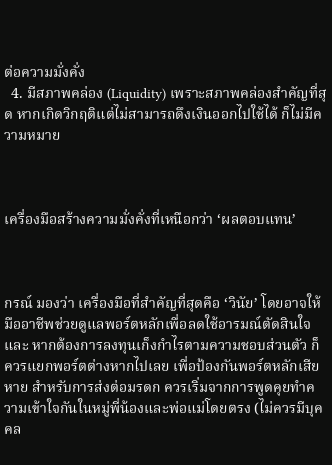ต่อความมั่งคั่ง
  4. มีสภาพคล่อง (Liquidity) เพราะสภาพคล่องสำคัญที่สุด หากเกิดวิกฤติแต่ไม่สามารถดึงเงินออกไปใช้ได้ ก็ไม่มีความหมาย



เครื่องมือสร้างความมั่งคั่งที่เหนือกว่า ‘ผลตอบแทน’



กรณ์ มองว่า เครื่องมือที่สำคัญที่สุดคือ ‘วินัย’ โดยอาจให้มืออาชีพช่วยดูแลพอร์ตหลักเพื่อลดใช้อารมณ์ตัดสินใจ และ หากต้องการลงทุนเก็งกำไรตามความชอบส่วนตัว ก็ควรแยกพอร์ตต่างหากไปเลย เพื่อป้องกันพอร์ตหลักเสียหาย สำหรับการส่งต่อมรดก ควรเริ่มจากการพูดคุยทำความเข้าใจกันในหมู่พี่น้องและพ่อแม่โดยตรง (ไม่ควรมีบุคคล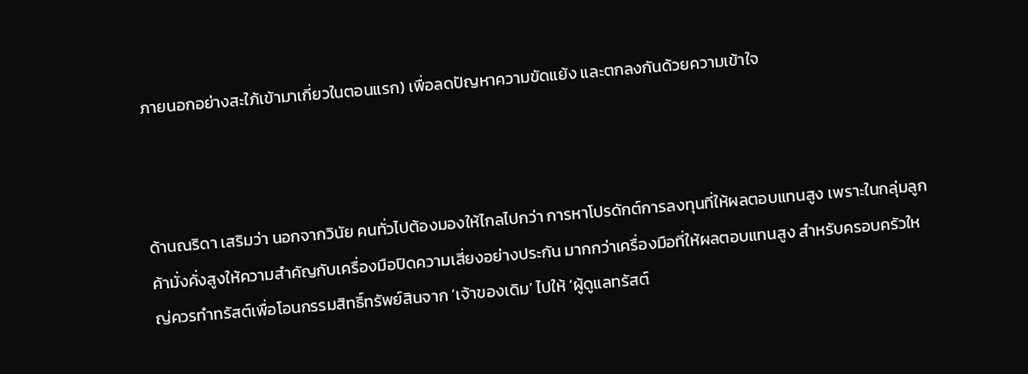ภายนอกอย่างสะใภ้เข้ามาเกี่ยวในตอนแรก) เพื่อลดปัญหาความขัดแย้ง และตกลงกันด้วยความเข้าใจ



ด้านณริดา เสริมว่า นอกจากวินัย คนทั่วไปต้องมองให้ไกลไปกว่า การหาโปรดักต์การลงทุนที่ให้ผลตอบแทนสูง เพราะในกลุ่มลูกค้ามั่งคั่งสูงให้ความสำคัญกับเครื่องมือปิดความเสี่ยงอย่างประกัน มากกว่าเครื่องมือที่ให้ผลตอบแทนสูง สำหรับครอบครัวใหญ่ควรทำทรัสต์เพื่อโอนกรรมสิทธิ์ทรัพย์สินจาก ‘เจ้าของเดิม’ ไปให้ ‘ผู้ดูแลทรัสต์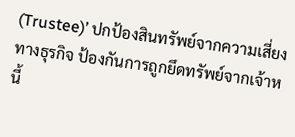(Trustee)’ ปกป้องสินทรัพย์จากความเสี่ยงทางธุรกิจ ป้องกันการถูกยึดทรัพย์จากเจ้าหนี้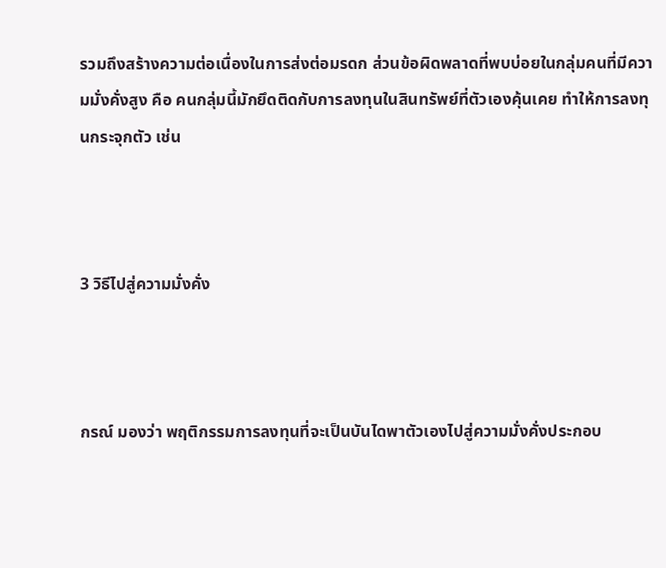รวมถึงสร้างความต่อเนื่องในการส่งต่อมรดก ส่วนข้อผิดพลาดที่พบบ่อยในกลุ่มคนที่มีความมั่งคั่งสูง คือ คนกลุ่มนี้มักยึดติดกับการลงทุนในสินทรัพย์ที่ตัวเองคุ้นเคย ทำให้การลงทุนกระจุกตัว เช่น



3 วิธีไปสู่ความมั่งคั่ง



กรณ์ มองว่า พฤติกรรมการลงทุนที่จะเป็นบันไดพาตัวเองไปสู่ความมั่งคั่งประกอบ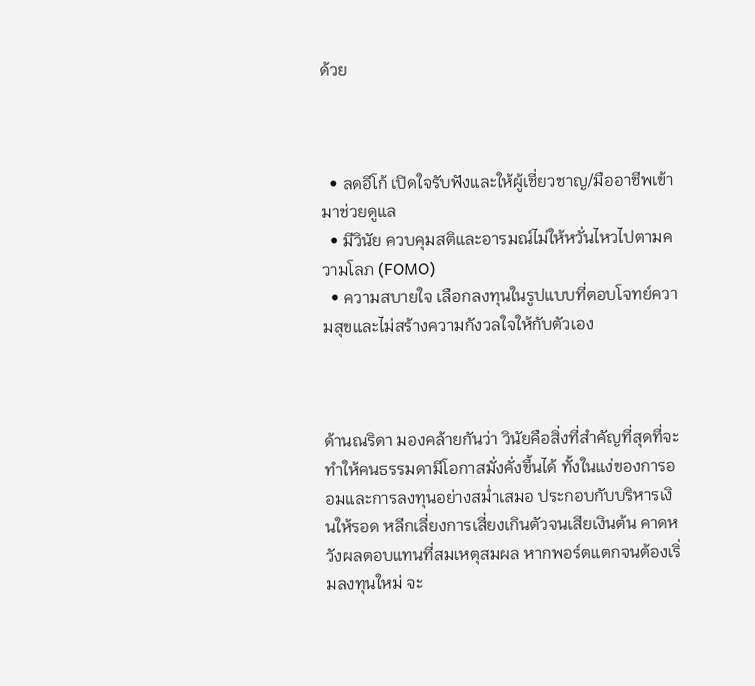ด้วย



  • ลดอีโก้ เปิดใจรับฟังและให้ผู้เชี่ยวชาญ/มืออาชีพเข้ามาช่วยดูแล
  • มีวินัย ควบคุมสติและอารมณ์ไม่ให้หวั่นไหวไปตามความโลภ (FOMO)
  • ความสบายใจ เลือกลงทุนในรูปแบบที่ตอบโจทย์ความสุขและไม่สร้างความกังวลใจให้กับตัวเอง



ด้านณริดา มองคล้ายกันว่า วินัยคือสิ่งที่สำคัญที่สุดที่จะทำให้คนธรรมดามีโอกาสมั่งคั่งขึ้นได้ ทั้งในแง่ของการออมและการลงทุนอย่างสม่ำเสมอ ประกอบกับบริหารเงินให้รอด หลีกเลี่ยงการเสี่ยงเกินตัวจนเสียเงินต้น คาดหวังผลตอบแทนที่สมเหตุสมผล หากพอร์ตแตกจนต้องเริ่มลงทุนใหม่ จะ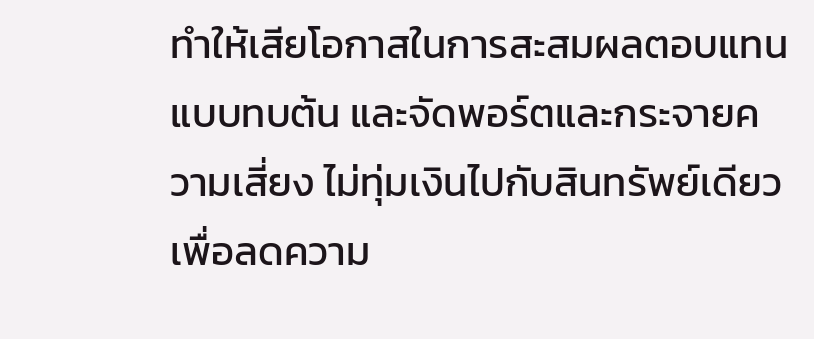ทำให้เสียโอกาสในการสะสมผลตอบแทนแบบทบต้น และจัดพอร์ตและกระจายความเสี่ยง ไม่ทุ่มเงินไปกับสินทรัพย์เดียว เพื่อลดความ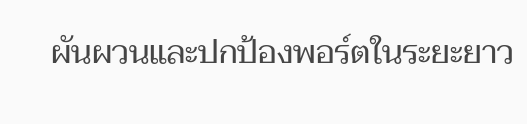ผันผวนและปกป้องพอร์ตในระยะยาว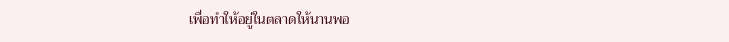เพื่อทำให้อยู่ในตลาดให้นานพอ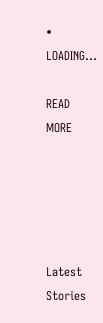• LOADING...

READ MORE





Latest Stories